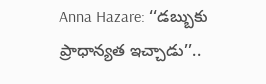Anna Hazare: ‘‘డబ్బుకు ప్రాధాన్యత ఇచ్చాడు’’..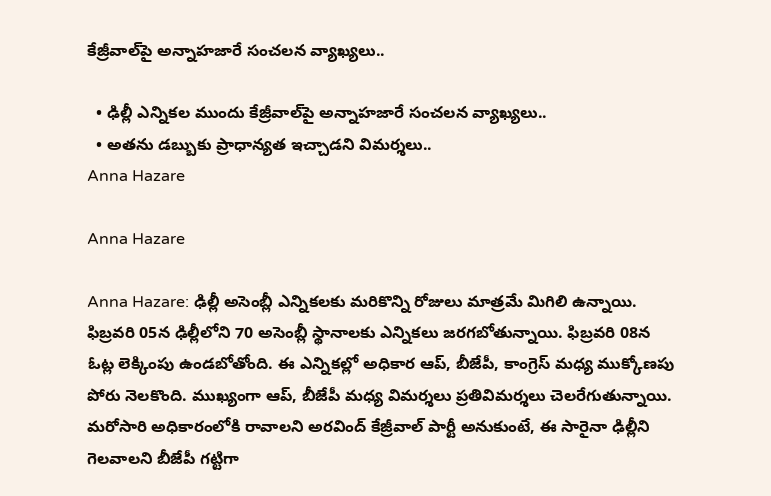కేజ్రీవాల్‌పై అన్నాహజారే సంచలన వ్యాఖ్యలు..

  • ఢిల్లీ ఎన్నికల ముందు కేజ్రీవాల్‌పై అన్నాహజారే సంచలన వ్యాఖ్యలు..
  • అతను డబ్బుకు ప్రాధాన్యత ఇచ్చాడని విమర్శలు..
Anna Hazare

Anna Hazare

Anna Hazare: ఢిల్లీ అసెంబ్లీ ఎన్నికలకు మరికొన్ని రోజులు మాత్రమే మిగిలి ఉన్నాయి. ఫిబ్రవరి 05న ఢిల్లీలోని 70 అసెంబ్లీ స్థానాలకు ఎన్నికలు జరగబోతున్నాయి. ఫిబ్రవరి 08న ఓట్ల లెక్కింపు ఉండబోతోంది. ఈ ఎన్నికల్లో అధికార ఆప్, బీజేపీ, కాంగ్రెస్ మధ్య ముక్కోణపు పోరు నెలకొంది. ముఖ్యంగా ఆప్, బీజేపీ మధ్య విమర్శలు ప్రతివిమర్శలు చెలరేగుతున్నాయి. మరోసారి అధికారంలోకి రావాలని అరవింద్ కేజ్రీవాల్ పార్టీ అనుకుంటే, ఈ సారైనా ఢిల్లీని గెలవాలని బీజేపీ గట్టిగా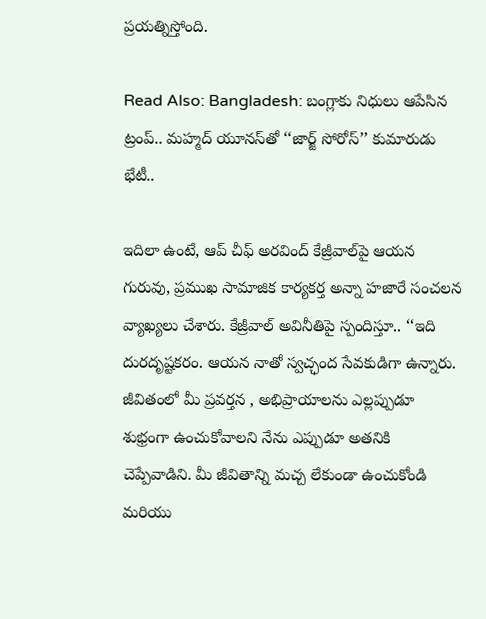ప్రయత్నిస్తోంది.

Read Also: Bangladesh: బంగ్లాకు నిధులు ఆపేసిన ట్రంప్.. మహ్మద్ యూనస్‌తో ‘‘జార్జ్ సోరోస్’’ కుమారుడు భేటీ..

ఇదిలా ఉంటే, ఆప్ చీఫ్ అరవింద్ కేజ్రీవాల్‌పై ఆయన గురువు, ప్రముఖ సామాజిక కార్యకర్త అన్నా హజారే సంచలన వ్యాఖ్యలు చేశారు. కేజ్రీవాల్ అవినీతిపై స్పందిస్తూ.. ‘‘ఇది దురదృష్టకరం. ఆయన నాతో స్వచ్ఛంద సేవకుడిగా ఉన్నారు. జీవితంలో మీ ప్రవర్తన , అభిప్రాయాలను ఎల్లప్పుడూ శుభ్రంగా ఉంచుకోవాలని నేను ఎప్పుడూ అతనికి చెప్పేవాడిని. మీ జీవితాన్ని మచ్చ లేకుండా ఉంచుకోండి మరియు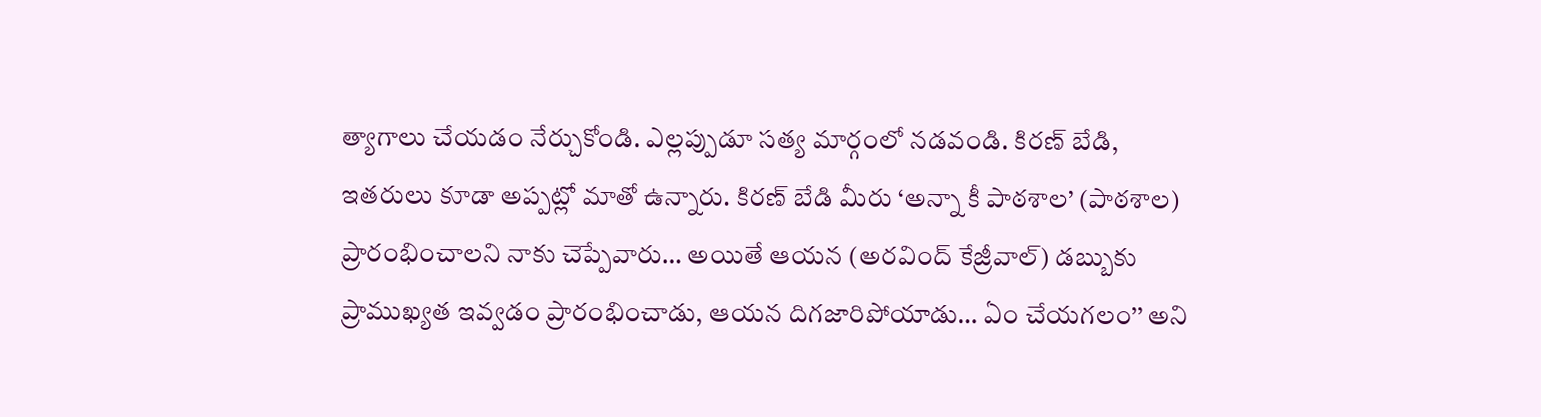త్యాగాలు చేయడం నేర్చుకోండి. ఎల్లప్పుడూ సత్య మార్గంలో నడవండి. కిరణ్ బేడి, ఇతరులు కూడా అప్పట్లో మాతో ఉన్నారు. కిరణ్ బేడి మీరు ‘అన్నా కీ పాఠశాల’ (పాఠశాల) ప్రారంభించాలని నాకు చెప్పేవారు… అయితే ఆయన (అరవింద్ కేజ్రీవాల్) డబ్బుకు ప్రాముఖ్యత ఇవ్వడం ప్రారంభించాడు, ఆయన దిగజారిపోయాడు… ఏం చేయగలం’’ అని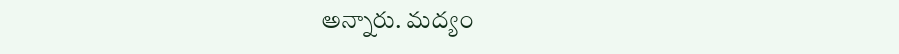అన్నారు. మద్యం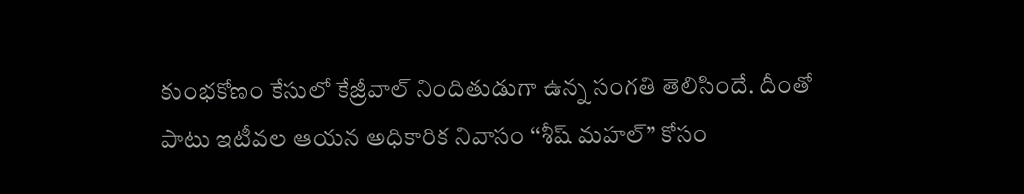కుంభకోణం కేసులో కేజ్రీవాల్ నిందితుడుగా ఉన్న సంగతి తెలిసిందే. దీంతో పాటు ఇటీవల ఆయన అధికారిక నివాసం ‘‘శీష్ మహల్’’ కోసం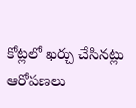కోట్లలో ఖర్చు చేసినట్లు ఆరోపణలు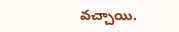వచ్చాయి.